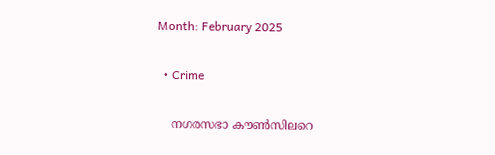Month: February 2025

  • Crime

    നഗരസഭാ കൗണ്‍സിലറെ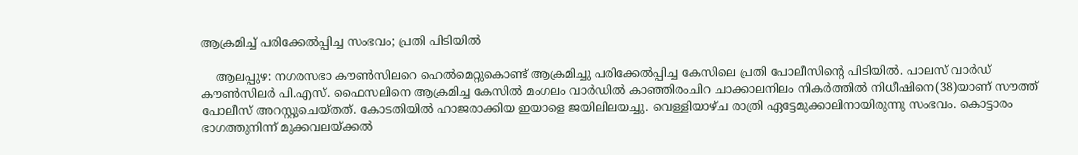ആക്രമിച്ച് പരിക്കേല്‍പ്പിച്ച സംഭവം; പ്രതി പിടിയില്‍

    ആലപ്പുഴ: നഗരസഭാ കൗണ്‍സിലറെ ഹെല്‍മെറ്റുകൊണ്ട് ആക്രമിച്ചു പരിക്കേല്‍പ്പിച്ച കേസിലെ പ്രതി പോലീസിന്റെ പിടിയില്‍. പാലസ് വാര്‍ഡ് കൗണ്‍സിലര്‍ പി.എസ്. ഫൈസലിനെ ആക്രമിച്ച കേസില്‍ മംഗലം വാര്‍ഡില്‍ കാഞ്ഞിരംചിറ ചാക്കാലനിലം നികര്‍ത്തില്‍ നിധീഷിനെ(38)യാണ് സൗത്ത് പോലീസ് അറസ്റ്റുചെയ്തത്. കോടതിയില്‍ ഹാജരാക്കിയ ഇയാളെ ജയിലിലയച്ചു. വെള്ളിയാഴ്ച രാത്രി ഏട്ടേമുക്കാലിനായിരുന്നു സംഭവം. കൊട്ടാരം ഭാഗത്തുനിന്ന് മുക്കവലയ്ക്കല്‍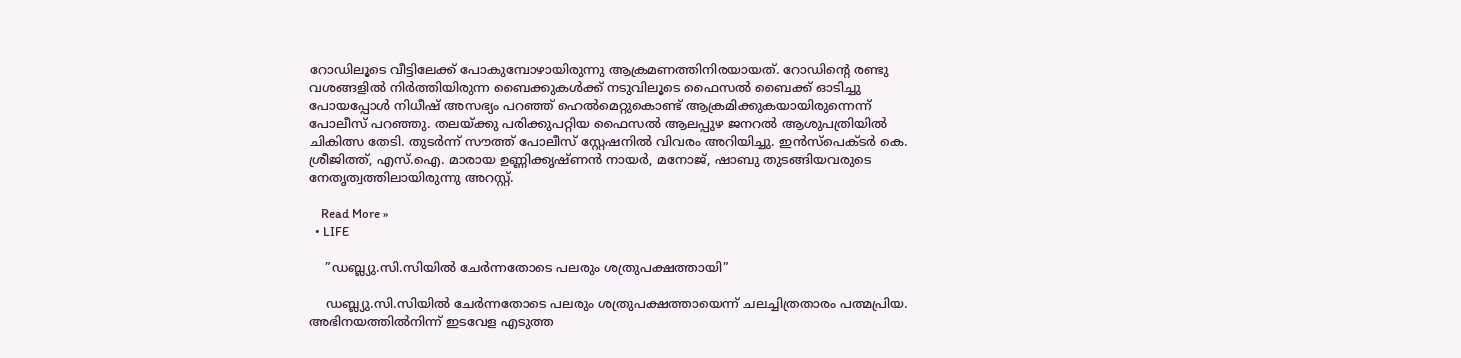റോഡിലൂടെ വീട്ടിലേക്ക് പോകുമ്പോഴായിരുന്നു ആക്രമണത്തിനിരയായത്. റോഡിന്റെ രണ്ടു വശങ്ങളില്‍ നിര്‍ത്തിയിരുന്ന ബൈക്കുകള്‍ക്ക് നടുവിലൂടെ ഫൈസല്‍ ബൈക്ക് ഓടിച്ചു പോയപ്പോള്‍ നിധീഷ് അസഭ്യം പറഞ്ഞ് ഹെല്‍മെറ്റുകൊണ്ട് ആക്രമിക്കുകയായിരുന്നെന്ന് പോലീസ് പറഞ്ഞു. തലയ്ക്കു പരിക്കുപറ്റിയ ഫൈസല്‍ ആലപ്പുഴ ജനറല്‍ ആശുപത്രിയില്‍ ചികിത്സ തേടി. തുടര്‍ന്ന് സൗത്ത് പോലീസ് സ്റ്റേഷനില്‍ വിവരം അറിയിച്ചു. ഇന്‍സ്പെക്ടര്‍ കെ. ശ്രീജിത്ത്, എസ്.ഐ. മാരായ ഉണ്ണിക്കൃഷ്ണന്‍ നായര്‍, മനോജ്, ഷാബു തുടങ്ങിയവരുടെ നേതൃത്വത്തിലായിരുന്നു അറസ്റ്റ്.

    Read More »
  • LIFE

    ”ഡബ്ല്യു.സി.സിയില്‍ ചേര്‍ന്നതോടെ പലരും ശത്രുപക്ഷത്തായി”

    ഡബ്ല്യു.സി.സിയില്‍ ചേര്‍ന്നതോടെ പലരും ശത്രുപക്ഷത്തായെന്ന് ചലച്ചിത്രതാരം പത്മപ്രിയ. അഭിനയത്തില്‍നിന്ന് ഇടവേള എടുത്ത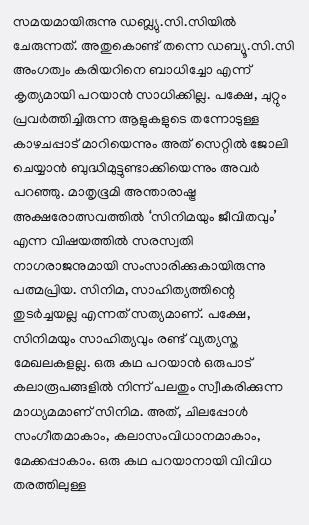സമയമായിരുന്നു ഡബ്ല്യു.സി.സിയില്‍ ചേരുന്നത്. അതുകൊണ്ട് തന്നെ ഡബ്യൂ.സി.സി അംഗത്വം കരിയറിനെ ബാധിച്ചോ എന്ന് കൃത്യമായി പറയാന്‍ സാധിക്കില്ല. പക്ഷേ, ചുറ്റും പ്രവര്‍ത്തിച്ചിരുന്ന ആളുകളുടെ തന്നോടുള്ള കാഴചപ്പാട് മാറിയെന്നും അത് സെറ്റില്‍ ജോലി ചെയ്യാന്‍ ബുദ്ധിമുട്ടുണ്ടാക്കിയെന്നും അവര്‍ പറഞ്ഞു. മാതൃഭൂമി അന്താരാഷ്ട്ര അക്ഷരോത്സവത്തില്‍ ‘സിനിമയും ജീവിതവും’ എന്ന വിഷയത്തില്‍ സരസ്വതി നാഗരാജനുമായി സംസാരിക്കുകായിരുന്നു പത്മപ്രിയ. സിനിമ, സാഹിത്യത്തിന്റെ തുടര്‍ച്ചയല്ല എന്നത് സത്യമാണ്. പക്ഷേ, സിനിമയും സാഹിത്യവും രണ്ട് വ്യത്യസ്ത മേഖലകളല്ല. ഒരു കഥ പറയാന്‍ ഒരുപാട് കലാരൂപങ്ങളില്‍ നിന്ന് പലതും സ്വീകരിക്കുന്ന മാധ്യമമാണ് സിനിമ. അത്, ചിലപ്പോള്‍ സംഗീതമാകാം, കലാസംവിധാനമാകാം, മേക്കപ്പാകാം. ഒരു കഥ പറയാനായി വിവിധ തരത്തിലുള്ള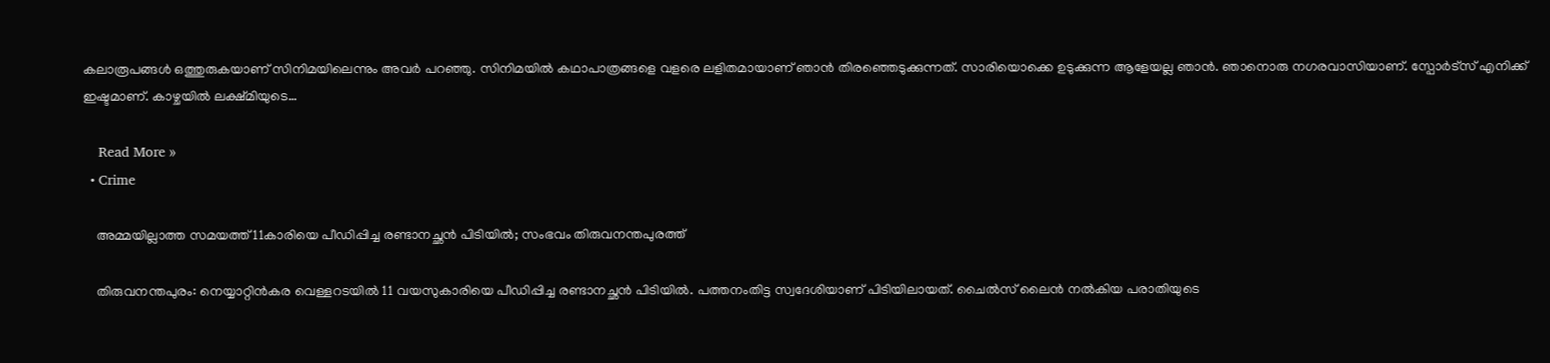കലാരൂപങ്ങള്‍ ഒത്തുരുകയാണ് സിനിമയിലെന്നും അവര്‍ പറഞ്ഞു. സിനിമയില്‍ കഥാപാത്രങ്ങളെ വളരെ ലളിതമായാണ് ഞാന്‍ തിരഞ്ഞെടുക്കുന്നത്. സാരിയൊക്കെ ഉടുക്കുന്ന ആളേയല്ല ഞാന്‍. ഞാനൊരു നഗരവാസിയാണ്. സ്പോര്‍ട്‌സ് എനിക്ക് ഇഷ്ടമാണ്. കാഴ്ചയില്‍ ലക്ഷ്മിയുടെ…

    Read More »
  • Crime

    അമ്മയില്ലാത്ത സമയത്ത് 11കാരിയെ പീഡിപ്പിച്ച രണ്ടാനച്ഛന്‍ പിടിയില്‍; സംഭവം തിരുവനന്തപുരത്ത്

    തിരുവനന്തപുരം: നെയ്യാറ്റിന്‍കര വെള്ളറടയില്‍ 11 വയസുകാരിയെ പീഡിപ്പിച്ച രണ്ടാനച്ഛന്‍ പിടിയില്‍. പത്തനംതിട്ട സ്വദേശിയാണ് പിടിയിലായത്. ചൈല്‍സ് ലൈന്‍ നല്‍കിയ പരാതിയുടെ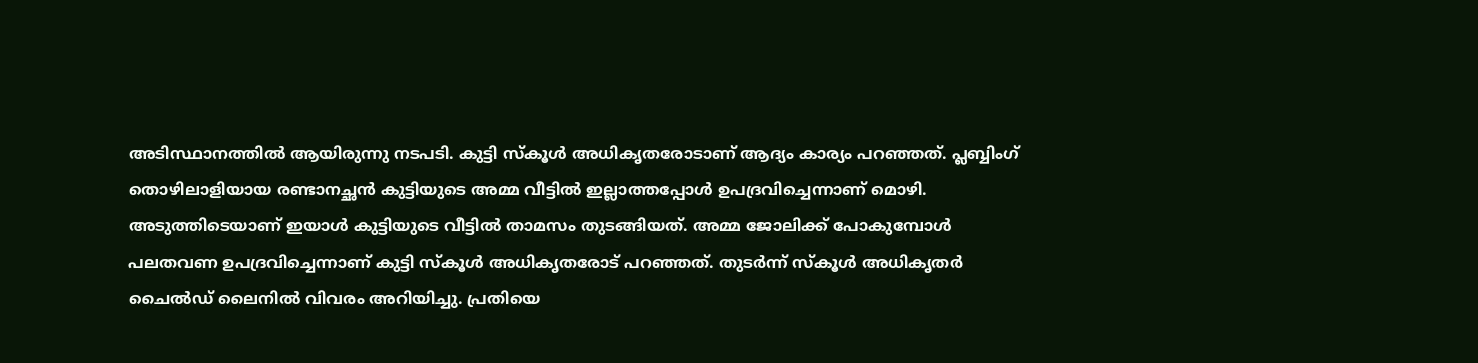അടിസ്ഥാനത്തില്‍ ആയിരുന്നു നടപടി. കുട്ടി സ്‌കൂള്‍ അധികൃതരോടാണ് ആദ്യം കാര്യം പറഞ്ഞത്. പ്ലബ്ബിംഗ് തൊഴിലാളിയായ രണ്ടാനച്ഛന്‍ കുട്ടിയുടെ അമ്മ വീട്ടില്‍ ഇല്ലാത്തപ്പോള്‍ ഉപദ്രവിച്ചെന്നാണ് മൊഴി. അടുത്തിടെയാണ് ഇയാള്‍ കുട്ടിയുടെ വീട്ടില്‍ താമസം തുടങ്ങിയത്. അമ്മ ജോലിക്ക് പോകുമ്പോള്‍ പലതവണ ഉപദ്രവിച്ചെന്നാണ് കുട്ടി സ്‌കൂള്‍ അധികൃതരോട് പറഞ്ഞത്. തുടര്‍ന്ന് സ്‌കൂള്‍ അധികൃതര്‍ ചൈല്‍ഡ് ലൈനില്‍ വിവരം അറിയിച്ചു. പ്രതിയെ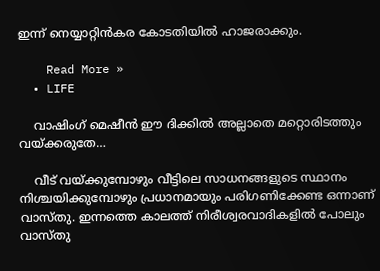ഇന്ന് നെയ്യാറ്റിന്‍കര കോടതിയില്‍ ഹാജരാക്കും.

    Read More »
  • LIFE

    വാഷിംഗ് മെഷീന്‍ ഈ ദിക്കില്‍ അല്ലാതെ മറ്റൊരിടത്തും വയ്ക്കരുതേ…

    വീട് വയ്ക്കുമ്പോഴും വീട്ടിലെ സാധനങ്ങളുടെ സ്ഥാനം നിശ്ചയിക്കുമ്പോഴും പ്രധാനമായും പരിഗണിക്കേണ്ട ഒന്നാണ് വാസ്തു. ഇന്നത്തെ കാലത്ത് നിരീശ്വരവാദികളില്‍ പോലും വാസ്തു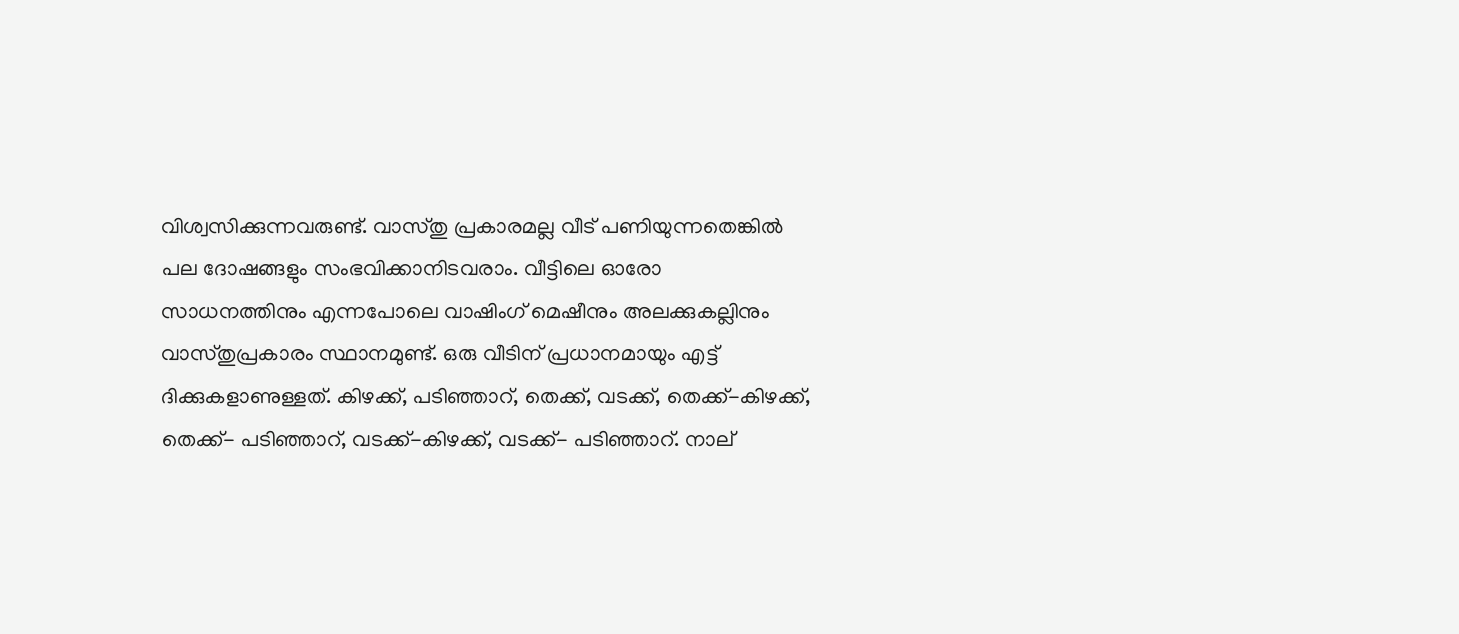വിശ്വസിക്കുന്നവരുണ്ട്. വാസ്തു പ്രകാരമല്ല വീട് പണിയുന്നതെങ്കില്‍ പല ദോഷങ്ങളും സംഭവിക്കാനിടവരാം. വീട്ടിലെ ഓരോ സാധനത്തിനും എന്നപോലെ വാഷിംഗ് മെഷീനും അലക്കുകല്ലിനും വാസ്തുപ്രകാരം സ്ഥാനമുണ്ട്. ഒരു വീടിന് പ്രധാനമായും എട്ട് ദിക്കുകളാണുള്ളത്. കിഴക്ക്, പടിഞ്ഞാറ്, തെക്ക്, വടക്ക്, തെക്ക്-കിഴക്ക്, തെക്ക്- പടിഞ്ഞാറ്, വടക്ക്-കിഴക്ക്, വടക്ക്- പടിഞ്ഞാറ്. നാല്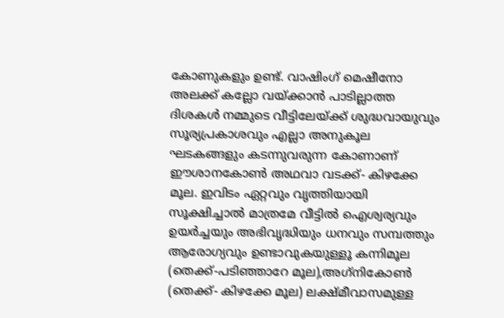കോണുകളും ഉണ്ട്. വാഷിംഗ് മെഷീനോ അലക്ക് കല്ലോ വയ്ക്കാന്‍ പാടില്ലാത്ത ദിശകള്‍ നമ്മുടെ വീട്ടിലേയ്ക്ക് ശുദ്ധവായുവും സൂര്യപ്രകാശവും എല്ലാ അനുകൂല ഘടകങ്ങളും കടന്നുവരുന്ന കോണാണ് ഈശാനകോണ്‍ അഥവാ വടക്ക്- കിഴക്കേ മൂല. ഇവിടം ഏറ്റവും വൃത്തിയായി സൂക്ഷിച്ചാല്‍ മാത്രമേ വീട്ടില്‍ ഐശ്വര്യവും ഉയര്‍ച്ചയും അഭിവൃദ്ധിയും ധനവും സമ്പത്തും ആരോഗ്യവും ഉണ്ടാവുകയുള്ളൂ കന്നിമൂല (തെക്ക്-പടിഞ്ഞാറേ മൂല),അഗ്‌നികോണ്‍ (തെക്ക്- കിഴക്കേ മൂല) ലക്ഷ്മീവാസമുള്ള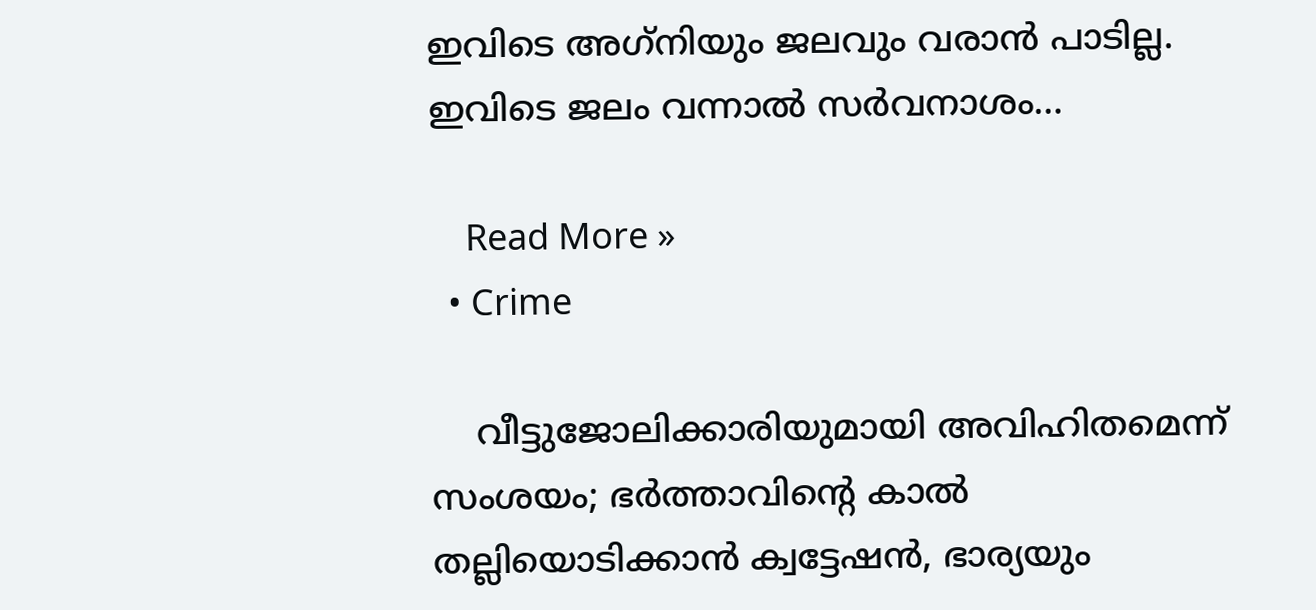ഇവിടെ അഗ്‌നിയും ജലവും വരാന്‍ പാടില്ല. ഇവിടെ ജലം വന്നാല്‍ സര്‍വനാശം…

    Read More »
  • Crime

    വീട്ടുജോലിക്കാരിയുമായി അവിഹിതമെന്ന് സംശയം; ഭര്‍ത്താവിന്റെ കാല്‍ തല്ലിയൊടിക്കാന്‍ ക്വട്ടേഷന്‍, ഭാര്യയും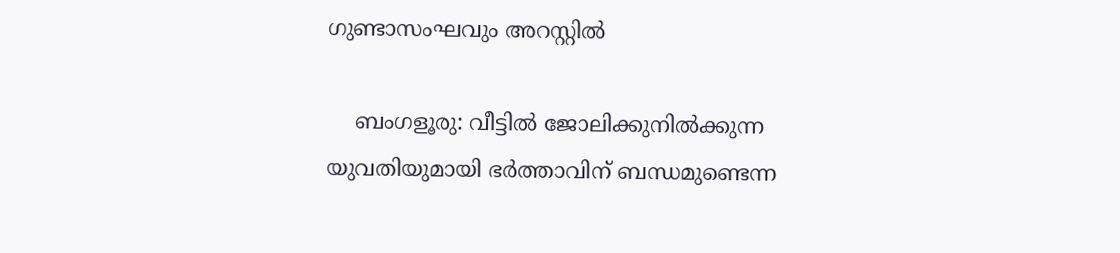ഗുണ്ടാസംഘവും അറസ്റ്റില്‍

    ബംഗളൂരു: വീട്ടില്‍ ജോലിക്കുനില്‍ക്കുന്ന യുവതിയുമായി ഭര്‍ത്താവിന് ബന്ധമുണ്ടെന്ന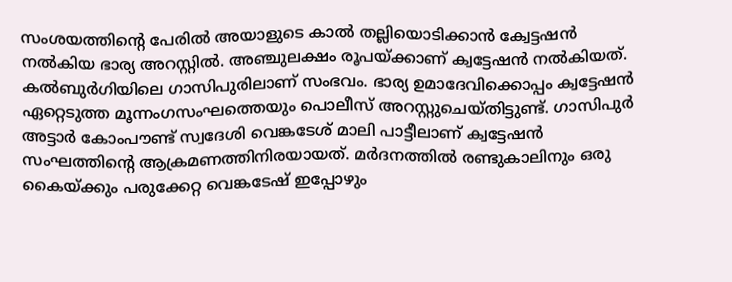സംശയത്തിന്റെ പേരില്‍ അയാളുടെ കാല്‍ തല്ലിയൊടിക്കാന്‍ ക്വേട്ടഷന്‍ നല്‍കിയ ഭാര്യ അറസ്റ്റില്‍. അഞ്ചുലക്ഷം രൂപയ്ക്കാണ് ക്വട്ടേഷന്‍ നല്‍കിയത്. കല്‍ബുര്‍ഗിയിലെ ഗാസിപുരിലാണ് സംഭവം. ഭാര്യ ഉമാദേവിക്കൊപ്പം ക്വട്ടേഷന്‍ ഏറ്റെടുത്ത മൂന്നംഗസംഘത്തെയും പൊലീസ് അറസ്റ്റുചെയ്തിട്ടുണ്ട്. ഗാസിപുര്‍ അട്ടാര്‍ കോംപൗണ്ട് സ്വദേശി വെങ്കടേശ് മാലി പാട്ടീലാണ് ക്വട്ടേഷന്‍ സംഘത്തിന്റെ ആക്രമണത്തിനിരയായത്. മര്‍ദനത്തില്‍ രണ്ടുകാലിനും ഒരു കൈയ്ക്കും പരുക്കേറ്റ വെങ്കടേഷ് ഇപ്പോഴും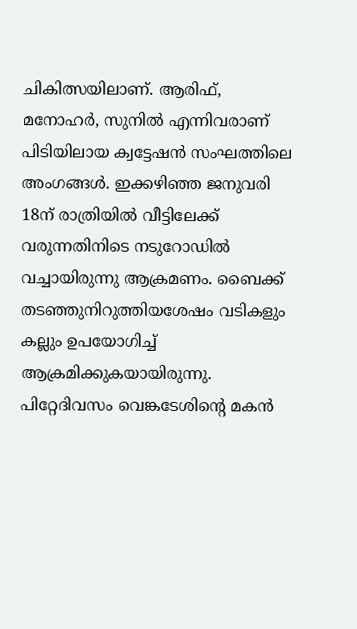ചികിത്സയിലാണ്. ആരിഫ്, മനോഹര്‍, സുനില്‍ എന്നിവരാണ് പിടിയിലായ ക്വട്ടേഷന്‍ സംഘത്തിലെ അംഗങ്ങള്‍. ഇക്കഴിഞ്ഞ ജനുവരി 18ന് രാത്രിയില്‍ വീട്ടിലേക്ക് വരുന്നതിനിടെ നടുറോഡില്‍ വച്ചായിരുന്നു ആക്രമണം. ബൈക്ക് തടഞ്ഞുനിറുത്തിയശേഷം വടികളും കല്ലും ഉപയോഗിച്ച് ആക്രമിക്കുകയായിരുന്നു. പിറ്റേദിവസം വെങ്കടേശിന്റെ മകന്‍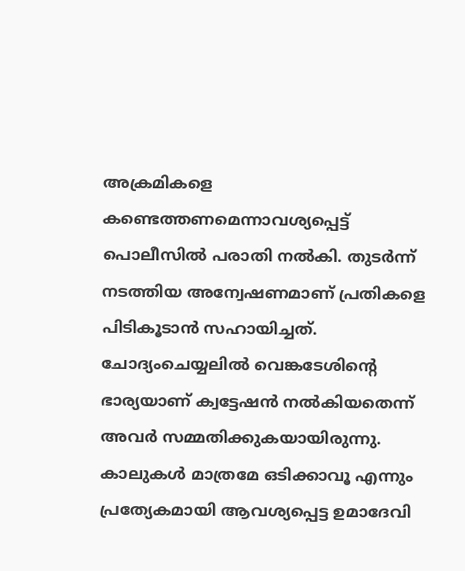അക്രമികളെ കണ്ടെത്തണമെന്നാവശ്യപ്പെട്ട് പൊലീസില്‍ പരാതി നല്‍കി. തുടര്‍ന്ന് നടത്തിയ അന്വേഷണമാണ് പ്രതികളെ പിടികൂടാന്‍ സഹായിച്ചത്. ചോദ്യംചെയ്യലില്‍ വെങ്കടേശിന്റെ ഭാര്യയാണ് ക്വട്ടേഷന്‍ നല്‍കിയതെന്ന് അവര്‍ സമ്മതിക്കുകയായിരുന്നു. കാലുകള്‍ മാത്രമേ ഒടിക്കാവൂ എന്നും പ്രത്യേകമായി ആവശ്യപ്പെട്ട ഉമാദേവി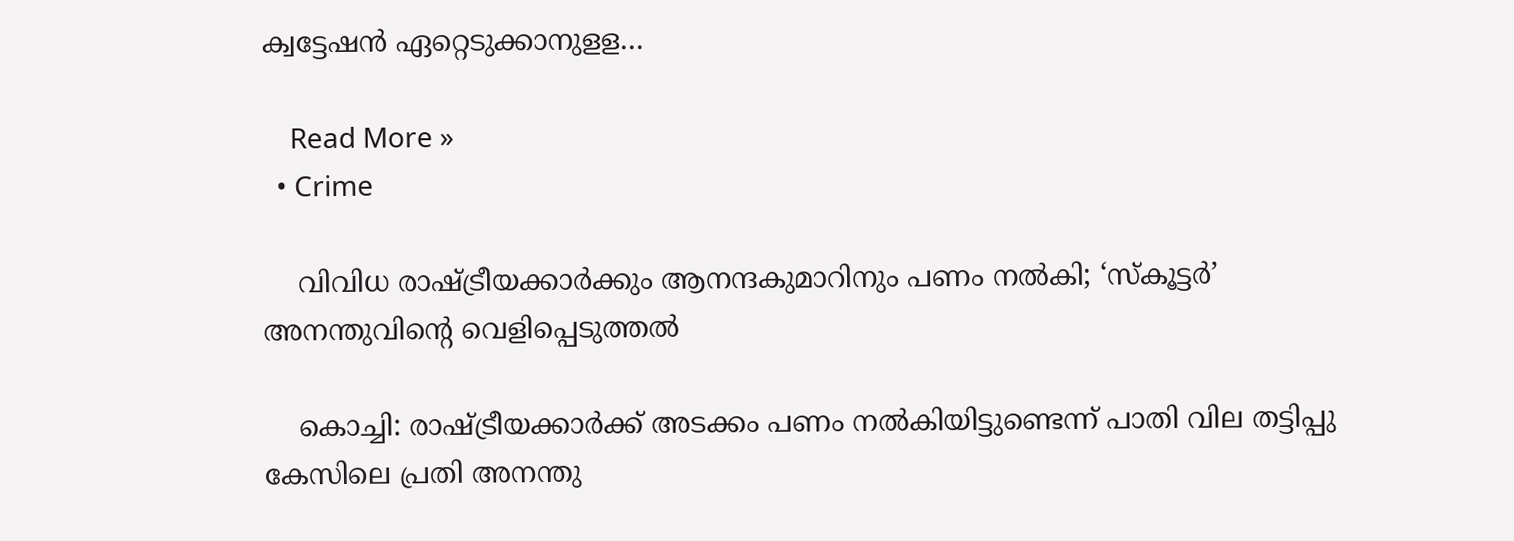ക്വട്ടേഷന്‍ ഏറ്റെടുക്കാനുളള…

    Read More »
  • Crime

    വിവിധ രാഷ്ട്രീയക്കാര്‍ക്കും ആനന്ദകുമാറിനും പണം നല്‍കി; ‘സ്‌കൂട്ടര്‍’ അനന്തുവിന്റെ വെളിപ്പെടുത്തല്‍

    കൊച്ചി: രാഷ്ട്രീയക്കാര്‍ക്ക് അടക്കം പണം നല്‍കിയിട്ടുണ്ടെന്ന് പാതി വില തട്ടിപ്പു കേസിലെ പ്രതി അനന്തു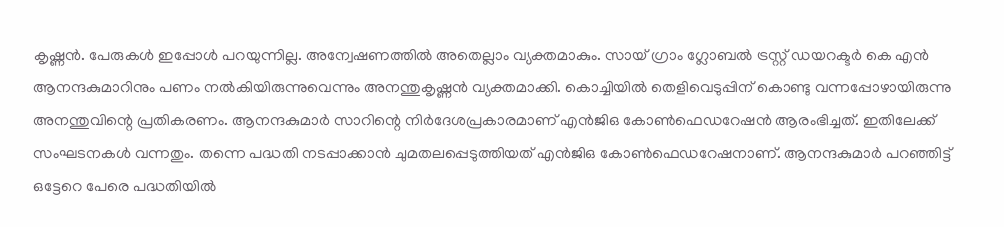കൃഷ്ണന്‍. പേരുകള്‍ ഇപ്പോള്‍ പറയുന്നില്ല. അന്വേഷണത്തില്‍ അതെല്ലാം വ്യക്തമാകും. സായ് ഗ്രാം ഗ്ലോബല്‍ ട്രസ്റ്റ് ഡയറക്ടര്‍ കെ എന്‍ ആനന്ദകുമാറിനും പണം നല്‍കിയിരുന്നുവെന്നും അനന്തുകൃഷ്ണന്‍ വ്യക്തമാക്കി. കൊച്ചിയില്‍ തെളിവെടുപ്പിന് കൊണ്ടു വന്നപ്പോഴായിരുന്നു അനന്തുവിന്റെ പ്രതികരണം. ആനന്ദകുമാര്‍ സാറിന്റെ നിര്‍ദേശപ്രകാരമാണ് എന്‍ജിഒ കോണ്‍ഫെഡറേഷന്‍ ആരംഭിച്ചത്. ഇതിലേക്ക് സംഘടനകള്‍ വന്നതും. തന്നെ പദ്ധതി നടപ്പാക്കാന്‍ ചുമതലപ്പെടുത്തിയത് എന്‍ജിഒ കോണ്‍ഫെഡറേഷനാണ്. ആനന്ദകുമാര്‍ പറഞ്ഞിട്ട് ഒട്ടേറെ പേരെ പദ്ധതിയില്‍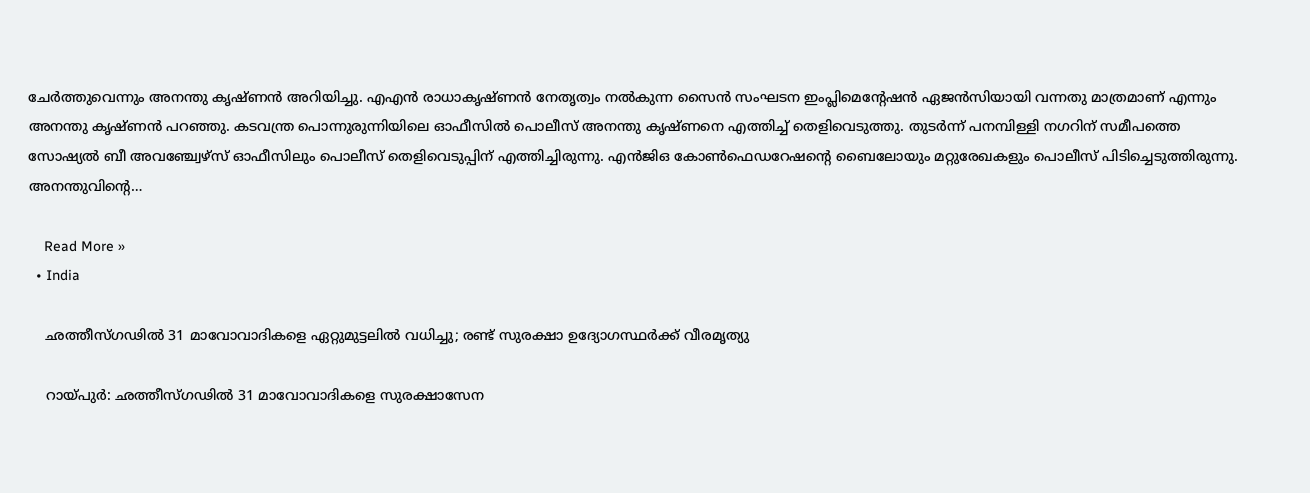ചേര്‍ത്തുവെന്നും അനന്തു കൃഷ്ണന്‍ അറിയിച്ചു. എഎന്‍ രാധാകൃഷ്ണന്‍ നേതൃത്വം നല്‍കുന്ന സൈന്‍ സംഘടന ഇംപ്ലിമെന്റേഷന്‍ ഏജന്‍സിയായി വന്നതു മാത്രമാണ് എന്നും അനന്തു കൃഷ്ണന്‍ പറഞ്ഞു. കടവന്ത്ര പൊന്നുരുന്നിയിലെ ഓഫീസില്‍ പൊലീസ് അനന്തു കൃഷ്ണനെ എത്തിച്ച് തെളിവെടുത്തു. തുടര്‍ന്ന് പനമ്പിള്ളി നഗറിന് സമീപത്തെ സോഷ്യല്‍ ബീ അവഞ്ച്വേഴ്സ് ഓഫീസിലും പൊലീസ് തെളിവെടുപ്പിന് എത്തിച്ചിരുന്നു. എന്‍ജിഒ കോണ്‍ഫെഡറേഷന്റെ ബൈലോയും മറ്റുരേഖകളും പൊലീസ് പിടിച്ചെടുത്തിരുന്നു. അനന്തുവിന്റെ…

    Read More »
  • India

    ഛത്തീസ്ഗഢില്‍ 31 മാവോവാദികളെ ഏറ്റുമുട്ടലില്‍ വധിച്ചു; രണ്ട് സുരക്ഷാ ഉദ്യോഗസ്ഥര്‍ക്ക് വീരമൃത്യു

    റായ്പുര്‍: ഛത്തീസ്ഗഢില്‍ 31 മാവോവാദികളെ സുരക്ഷാസേന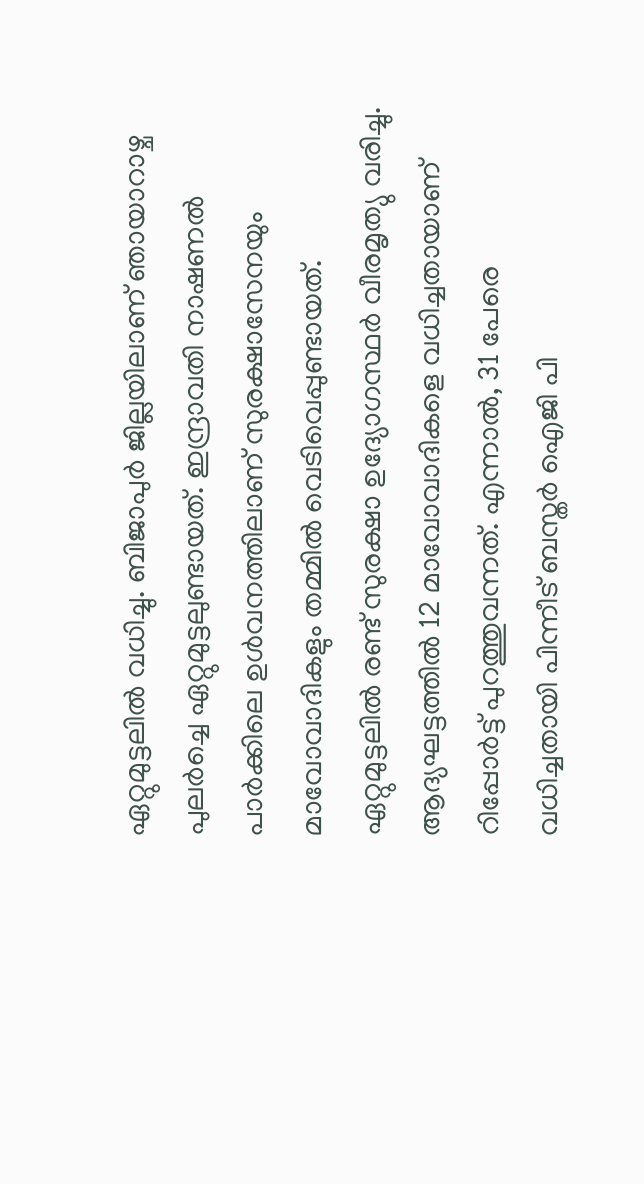ഏറ്റുമുട്ടലില്‍ വധിച്ചു. ബിജാപുര്‍ ജില്ലയിലാണ് ഞായാറാഴ്ച പുലര്‍ച്ചെ ഏറ്റുമുട്ടലുണ്ടായത്. ഇന്ദ്രാവതി നാഷണല്‍ പാര്‍ക്കിലെ ഉള്‍വനത്തിലാണ് സുരക്ഷാസേനയും മാവോവാദികളും തമ്മില്‍ വെടിവെപ്പുണ്ടായത്. ഏറ്റുമുട്ടലില്‍ രണ്ട് സുരക്ഷാ ഉദ്യോഗസ്ഥര്‍ വീരമൃത്യു വരിച്ചു. ആദ്യഘട്ടത്തില്‍ 12 മാവോവാദികളെ വധിച്ചതായാണ് റിപ്പോര്‍ട്ട് പുറത്തുവന്നത്. എന്നാല്‍, 31 പേരെ വധിച്ചതായി പിന്നീട് ബസ്തര്‍ ഐജി പി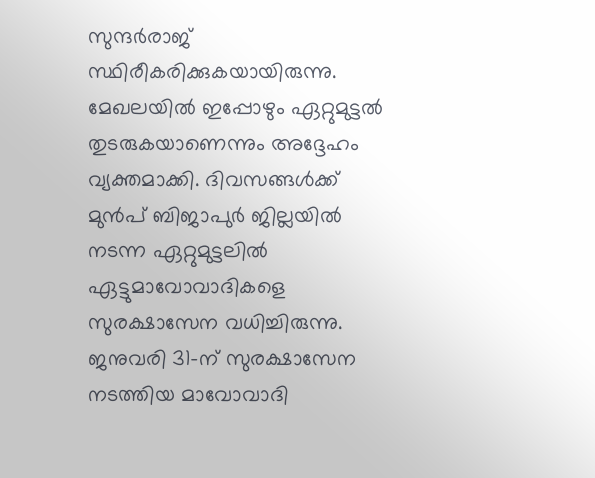സുന്ദര്‍രാജ് സ്ഥിരീകരിക്കുകയായിരുന്നു. മേഖലയില്‍ ഇപ്പോഴും ഏറ്റുമുട്ടല്‍ തുടരുകയാണെന്നും അദ്ദേഹം വ്യക്തമാക്കി. ദിവസങ്ങള്‍ക്ക് മുന്‍പ് ബിജാപുര്‍ ജില്ലയില്‍ നടന്ന ഏറ്റുമുട്ടലില്‍ ഏട്ടുമാവോവാദികളെ സുരക്ഷാസേന വധിച്ചിരുന്നു. ജനുവരി 31-ന് സുരക്ഷാസേന നടത്തിയ മാവോവാദി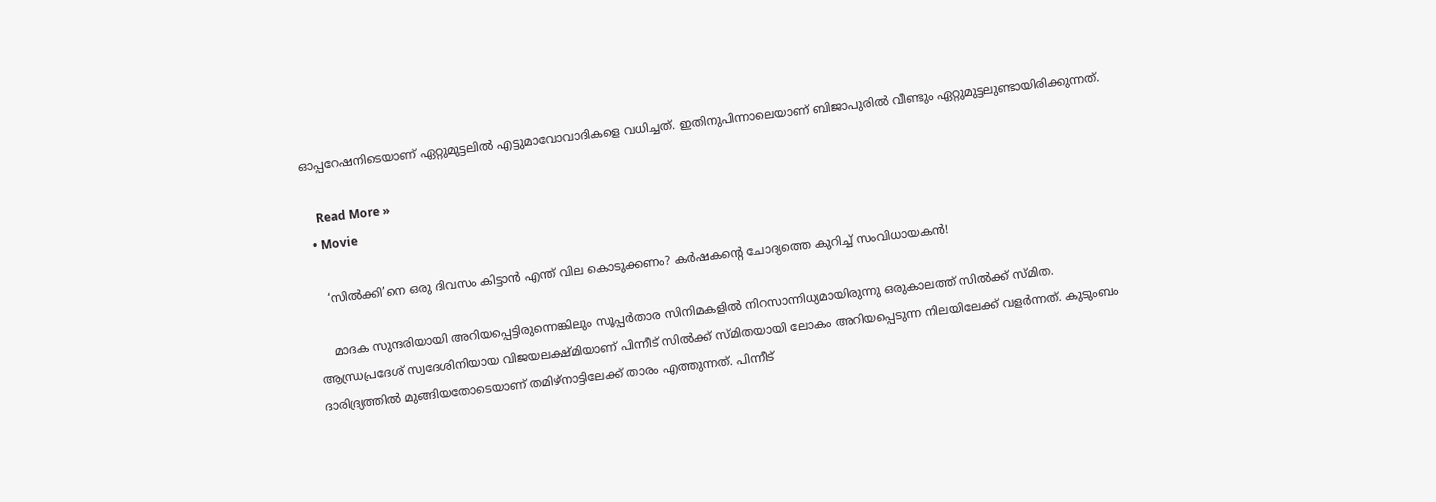ഓപ്പറേഷനിടെയാണ് ഏറ്റുമുട്ടലില്‍ എട്ടുമാവോവാദികളെ വധിച്ചത്. ഇതിനുപിന്നാലെയാണ് ബിജാപുരില്‍ വീണ്ടും ഏറ്റുമുട്ടലുണ്ടായിരിക്കുന്നത്.

    Read More »
  • Movie

    ‘സില്‍ക്കി’നെ ഒരു ദിവസം കിട്ടാന്‍ എന്ത് വില കൊടുക്കണം? കര്‍ഷകന്റെ ചോദ്യത്തെ കുറിച്ച് സംവിധായകന്‍!

    മാദക സുന്ദരിയായി അറിയപ്പെട്ടിരുന്നെങ്കിലും സൂപ്പര്‍താര സിനിമകളില്‍ നിറസാന്നിധ്യമായിരുന്നു ഒരുകാലത്ത് സില്‍ക്ക് സ്മിത. ആന്ധ്രപ്രദേശ് സ്വദേശിനിയായ വിജയലക്ഷ്മിയാണ് പിന്നീട് സില്‍ക്ക് സ്മിതയായി ലോകം അറിയപ്പെടുന്ന നിലയിലേക്ക് വളര്‍ന്നത്. കുടുംബം ദാരിദ്ര്യത്തില്‍ മുങ്ങിയതോടെയാണ് തമിഴ്നാട്ടിലേക്ക് താരം എത്തുന്നത്. പിന്നീട്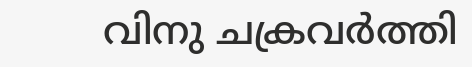വിനു ചക്രവര്‍ത്തി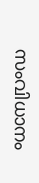സംവിധാനം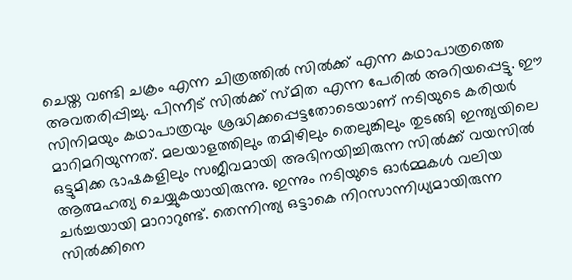ചെയ്ത വണ്ടി ചക്രം എന്ന ചിത്രത്തില്‍ സില്‍ക്ക് എന്ന കഥാപാത്രത്തെ അവതരിപ്പിച്ചു. പിന്നീട് സില്‍ക്ക് സ്മിത എന്ന പേരില്‍ അറിയപ്പെട്ടു. ഈ സിനിമയും കഥാപാത്രവും ശ്രദ്ധിക്കപ്പെട്ടതോടെയാണ് നടിയുടെ കരിയര്‍ മാറിമറിയുന്നത്. മലയാളത്തിലും തമിഴിലും തെലുങ്കിലും തുടങ്ങി ഇന്ത്യയിലെ ഒട്ടുമിക്ക ഭാഷകളിലും സജീവമായി അഭിനയിച്ചിരുന്ന സില്‍ക്ക് വയസില്‍ ആത്മഹത്യ ചെയ്യുകയായിരുന്നു. ഇന്നും നടിയുടെ ഓര്‍മ്മകള്‍ വലിയ ചര്‍ച്ചയായി മാറാറുണ്ട്. തെന്നിന്ത്യ ഒട്ടാകെ നിറസാന്നിധ്യമായിരുന്ന സില്‍ക്കിനെ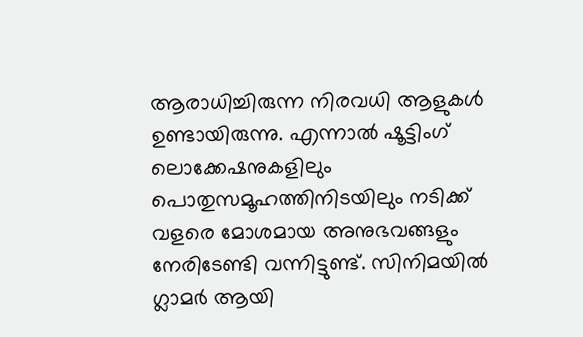ആരാധിച്ചിരുന്ന നിരവധി ആളുകള്‍ ഉണ്ടായിരുന്നു. എന്നാല്‍ ഷൂട്ടിംഗ് ലൊക്കേഷനുകളിലും പൊതുസമൂഹത്തിനിടയിലും നടിക്ക് വളരെ മോശമായ അനുഭവങ്ങളും നേരിടേണ്ടി വന്നിട്ടുണ്ട്. സിനിമയില്‍ ഗ്ലാമര്‍ ആയി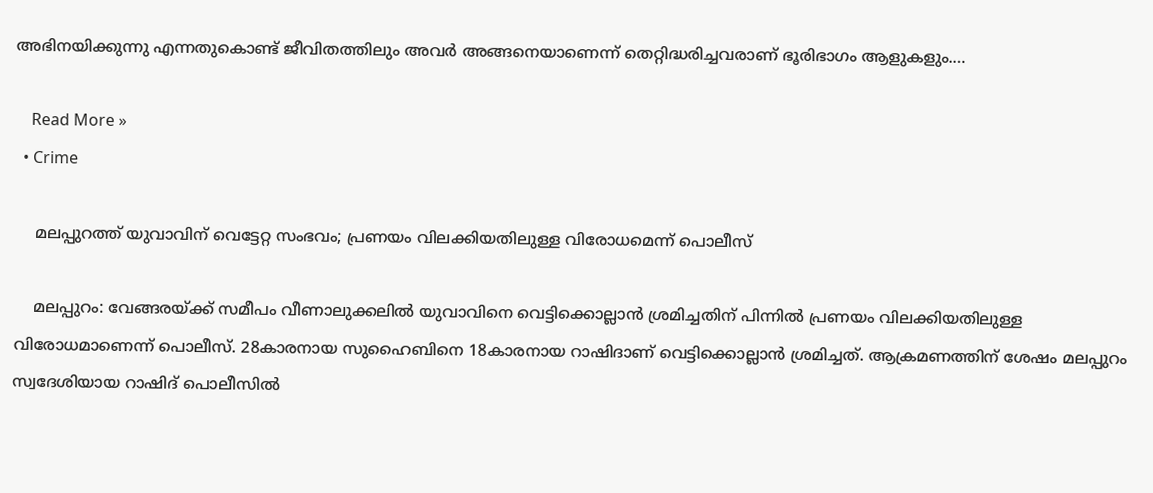അഭിനയിക്കുന്നു എന്നതുകൊണ്ട് ജീവിതത്തിലും അവര്‍ അങ്ങനെയാണെന്ന് തെറ്റിദ്ധരിച്ചവരാണ് ഭൂരിഭാഗം ആളുകളും.…

    Read More »
  • Crime

    മലപ്പുറത്ത് യുവാവിന് വെട്ടേറ്റ സംഭവം; പ്രണയം വിലക്കിയതിലുള്ള വിരോധമെന്ന് പൊലീസ്

    മലപ്പുറം: വേങ്ങരയ്ക്ക് സമീപം വീണാലുക്കലില്‍ യുവാവിനെ വെട്ടിക്കൊല്ലാന്‍ ശ്രമിച്ചതിന് പിന്നില്‍ പ്രണയം വിലക്കിയതിലുള്ള വിരോധമാണെന്ന് പൊലീസ്. 28കാരനായ സുഹൈബിനെ 18കാരനായ റാഷിദാണ് വെട്ടിക്കൊല്ലാന്‍ ശ്രമിച്ചത്. ആക്രമണത്തിന് ശേഷം മലപ്പുറം സ്വദേശിയായ റാഷിദ് പൊലീസില്‍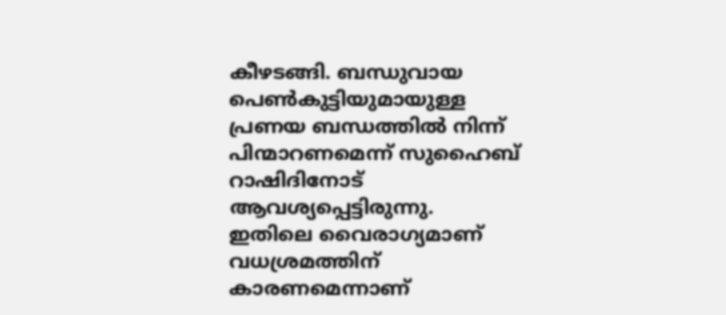കീഴടങ്ങി. ബന്ധുവായ പെണ്‍കുട്ടിയുമായുള്ള പ്രണയ ബന്ധത്തില്‍ നിന്ന് പിന്മാറണമെന്ന് സുഹൈബ് റാഷിദിനോട് ആവശ്യപ്പെട്ടിരുന്നു. ഇതിലെ വൈരാഗ്യമാണ് വധശ്രമത്തിന് കാരണമെന്നാണ്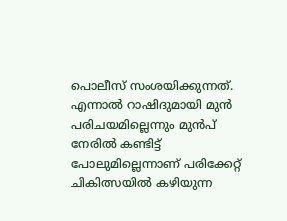പൊലീസ് സംശയിക്കുന്നത്. എന്നാല്‍ റാഷിദുമായി മുന്‍ പരിചയമില്ലെന്നും മുന്‍പ് നേരില്‍ കണ്ടിട്ട് പോലുമില്ലെന്നാണ് പരിക്കേറ്റ് ചികിത്സയില്‍ കഴിയുന്ന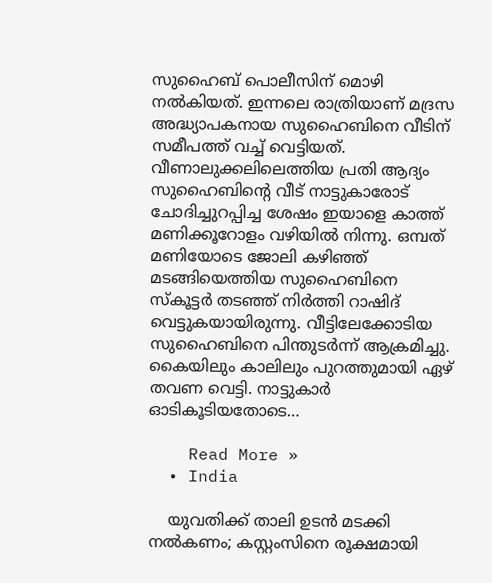സുഹൈബ് പൊലീസിന് മൊഴി നല്‍കിയത്. ഇന്നലെ രാത്രിയാണ് മദ്രസ അദ്ധ്യാപകനായ സുഹൈബിനെ വീടിന് സമീപത്ത് വച്ച് വെട്ടിയത്. വീണാലുക്കലിലെത്തിയ പ്രതി ആദ്യം സുഹൈബിന്റെ വീട് നാട്ടുകാരോട് ചോദിച്ചുറപ്പിച്ച ശേഷം ഇയാളെ കാത്ത് മണിക്കൂറോളം വഴിയില്‍ നിന്നു. ഒമ്പത് മണിയോടെ ജോലി കഴിഞ്ഞ് മടങ്ങിയെത്തിയ സുഹൈബിനെ സ്‌കൂട്ടര്‍ തടഞ്ഞ് നിര്‍ത്തി റാഷിദ് വെട്ടുകയായിരുന്നു. വീട്ടിലേക്കോടിയ സുഹൈബിനെ പിന്തുടര്‍ന്ന് ആക്രമിച്ചു. കൈയിലും കാലിലും പുറത്തുമായി ഏഴ് തവണ വെട്ടി. നാട്ടുകാര്‍ ഓടികൂടിയതോടെ…

    Read More »
  • India

    യുവതിക്ക് താലി ഉടന്‍ മടക്കി നല്‍കണം; കസ്റ്റംസിനെ രൂക്ഷമായി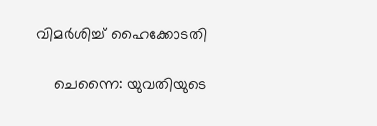വിമര്‍ശിച്ച് ഹൈക്കോടതി

    ചെന്നൈ: യുവതിയുടെ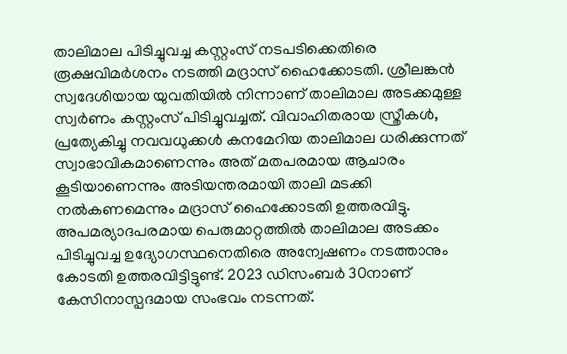താലിമാല പിടിച്ചുവച്ച കസ്റ്റംസ് നടപടിക്കെതിരെ രൂക്ഷവിമര്‍ശനം നടത്തി മദ്രാസ് ഹൈക്കോടതി. ശ്രീലങ്കന്‍ സ്വദേശിയായ യുവതിയില്‍ നിന്നാണ് താലിമാല അടക്കമുള്ള സ്വര്‍ണം കസ്റ്റംസ് പിടിച്ചുവച്ചത്. വിവാഹിതരായ സ്ത്രീകള്‍, പ്രത്യേകിച്ചു നവവധുക്കള്‍ കനമേറിയ താലിമാല ധരിക്കുന്നത് സ്വാഭാവികമാണെന്നും അത് മതപരമായ ആചാരം കൂടിയാണെന്നും അടിയന്തരമായി താലി മടക്കി നല്‍കണമെന്നും മദ്രാസ് ഹൈക്കോടതി ഉത്തരവിട്ടു. അപമര്യാദപരമായ പെരുമാറ്റത്തില്‍ താലിമാല അടക്കം പിടിച്ചുവച്ച ഉദ്യോഗസ്ഥനെതിരെ അന്വേഷണം നടത്താനും കോടതി ഉത്തരവിട്ടിട്ടുണ്ട്. 2023 ഡിസംബര്‍ 30നാണ് കേസിനാസ്പദമായ സംഭവം നടന്നത്.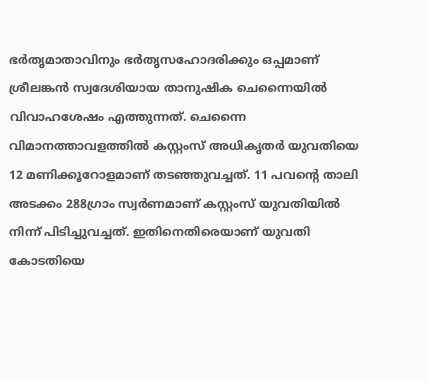ഭര്‍തൃമാതാവിനും ഭര്‍തൃസഹോദരിക്കും ഒപ്പമാണ് ശ്രീലങ്കന്‍ സ്വദേശിയായ താനുഷിക ചെന്നൈയില്‍ വിവാഹശേഷം എത്തുന്നത്. ചെന്നൈ വിമാനത്താവളത്തില്‍ കസ്റ്റംസ് അധികൃതര്‍ യുവതിയെ 12 മണിക്കൂറോളമാണ് തടഞ്ഞുവച്ചത്. 11 പവന്റെ താലി അടക്കം 288ഗ്രാം സ്വര്‍ണമാണ് കസ്റ്റംസ് യുവതിയില്‍ നിന്ന് പിടിച്ചുവച്ചത്. ഇതിനെതിരെയാണ് യുവതി കോടതിയെ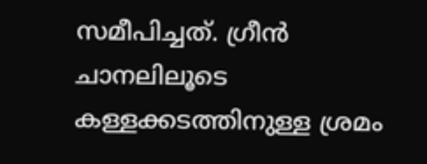സമീപിച്ചത്. ഗ്രീന്‍ ചാനലിലൂടെ കള്ളക്കടത്തിനുള്ള ശ്രമം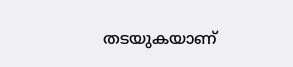തടയുകയാണ്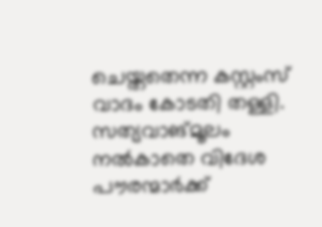ചെയ്തതെന്ന കസ്റ്റംസ് വാദം കോടതി തള്ളി. സത്യവാങ്മൂലം നല്‍കാതെ വിദേശ പൗരന്മാര്‍ക്ക്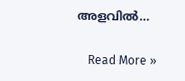അളവില്‍…

    Read More »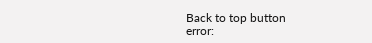Back to top button
error: